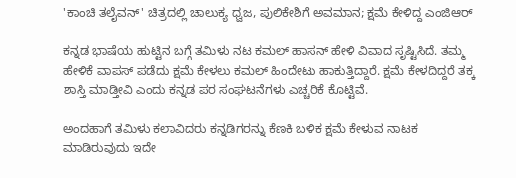'ಕಾಂಚಿ ತಲೈವನ್' ಚಿತ್ರದಲ್ಲಿ ಚಾಲುಕ್ಯ ಧ್ವಜ, ಪುಲಿಕೇಶಿಗೆ ಅವಮಾನ; ಕ್ಷಮೆ ಕೇಳಿದ್ದ ಎಂಜಿಆರ್

ಕನ್ನಡ ಭಾಷೆಯ ಹುಟ್ಟಿನ ಬಗ್ಗೆ ತಮಿಳು ನಟ ಕಮಲ್ ಹಾಸನ್ ಹೇಳಿ ವಿವಾದ ಸೃಷ್ಟಿಸಿದೆ. ತಮ್ಮ ಹೇಳಿಕೆ ವಾಪಸ್ ಪಡೆದು ಕ್ಷಮೆ ಕೇಳಲು ಕಮಲ್ ಹಿಂದೇಟು ಹಾಕುತ್ತಿದ್ದಾರೆ. ಕ್ಷಮೆ ಕೇಳದಿದ್ದರೆ ತಕ್ಕ ಶಾಸ್ತಿ ಮಾಡ್ತೀವಿ ಎಂದು ಕನ್ನಡ ಪರ ಸಂಘಟನೆಗಳು ಎಚ್ಚರಿಕೆ ಕೊಟ್ಟಿವೆ.

ಅಂದಹಾಗೆ ತಮಿಳು ಕಲಾವಿದರು ಕನ್ನಡಿಗರನ್ನು ಕೆಣಕಿ ಬಳಿಕ ಕ್ಷಮೆ ಕೇಳುವ ನಾಟಕ ಮಾಡಿರುವುದು ಇದೇ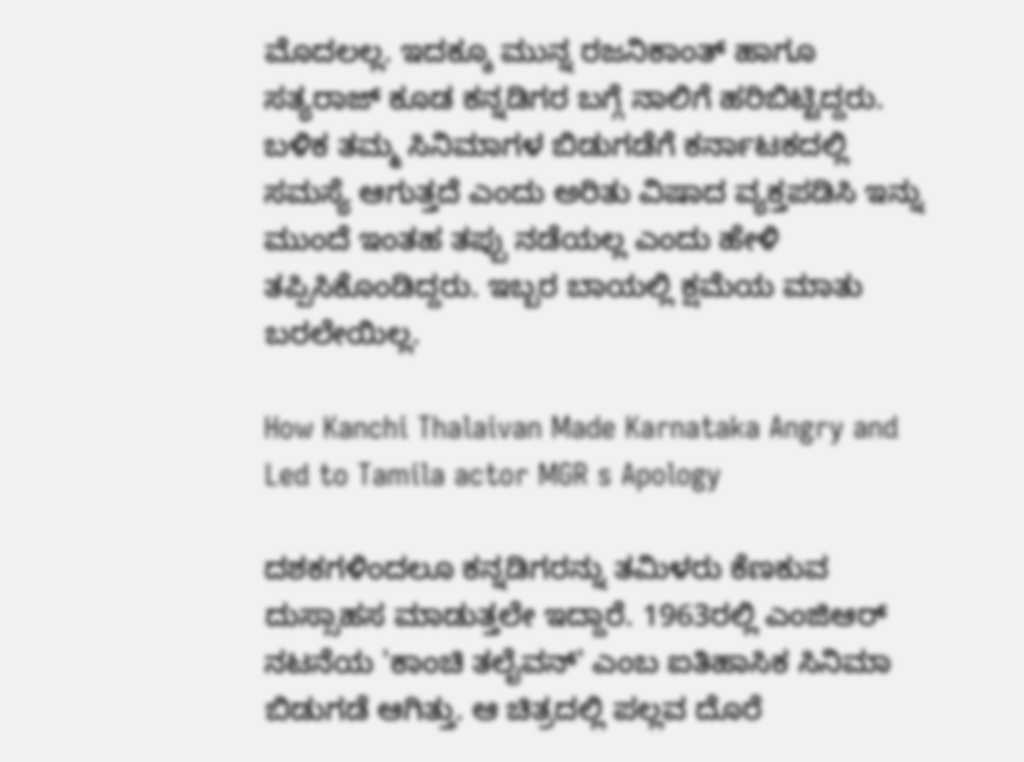ಮೊದಲಲ್ಲ. ಇದಕ್ಕೂ ಮುನ್ನ ರಜನಿಕಾಂತ್ ಹಾಗೂ ಸತ್ಯರಾಜ್ ಕೂಡ ಕನ್ನಡಿಗರ ಬಗ್ಗೆ ನಾಲಿಗೆ ಹರಿಬಿಟ್ಟಿದ್ದರು. ಬಳಿಕ ತಮ್ಮ ಸಿನಿಮಾಗಳ ಬಿಡುಗಡೆಗೆ ಕರ್ನಾಟಕದಲ್ಲಿ ಸಮಸ್ಯೆ ಆಗುತ್ತದೆ ಎಂದು ಅರಿತು ವಿಷಾದ ವ್ಯಕ್ತಪಡಿಸಿ ಇನ್ನು ಮುಂದೆ ಇಂತಹ ತಪ್ಪು ನಡೆಯಲ್ಲ ಎಂದು ಹೇಳಿ ತಪ್ಪಿಸಿಕೊಂಡಿದ್ದರು. ಇಬ್ಬರ ಬಾಯಲ್ಲಿ ಕ್ಷಮೆಯ ಮಾತು ಬರಲೇಯಿಲ್ಲ.

How Kanchi Thalaivan Made Karnataka Angry and Led to Tamila actor MGR s Apology

ದಶಕಗಳಿಂದಲೂ ಕನ್ನಡಿಗರನ್ನು ತಮಿಳರು ಕೆಣಕುವ ದುಸ್ಸಾಹಸ ಮಾಡುತ್ತಲೇ ಇದ್ದಾರೆ. 1963ರಲ್ಲಿ ಎಂಜಿಆರ್ ನಟನೆಯ 'ಕಾಂಚಿ ತಲೈವನ್' ಎಂಬ ಐತಿಹಾಸಿಕ ಸಿನಿಮಾ ಬಿಡುಗಡೆ ಆಗಿತ್ತು. ಆ ಚಿತ್ರದಲ್ಲಿ ಪಲ್ಲವ ದೊರೆ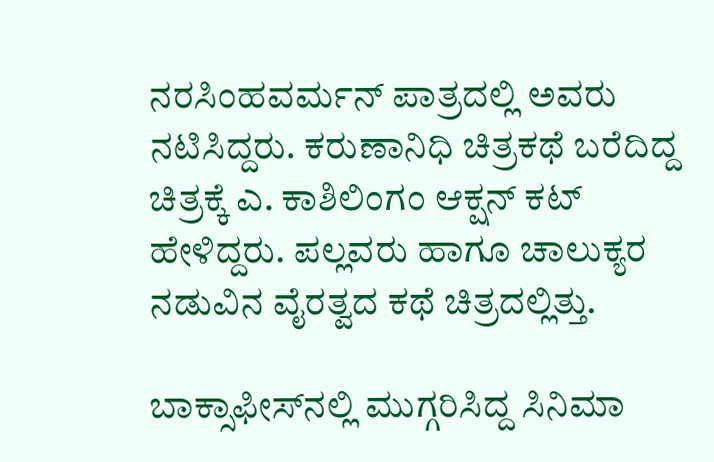ನರಸಿಂಹವರ್ಮನ್ ಪಾತ್ರದಲ್ಲಿ ಅವರು ನಟಿಸಿದ್ದರು. ಕರುಣಾನಿಧಿ ಚಿತ್ರಕಥೆ ಬರೆದಿದ್ದ ಚಿತ್ರಕ್ಕೆ ಎ. ಕಾಶಿಲಿಂಗಂ ಆಕ್ಷನ್ ಕಟ್ ಹೇಳಿದ್ದರು. ಪಲ್ಲವರು ಹಾಗೂ ಚಾಲುಕ್ಯರ ನಡುವಿನ ವೈರತ್ವದ ಕಥೆ ಚಿತ್ರದಲ್ಲಿತ್ತು.

ಬಾಕ್ಸಾಫೀಸ್‌ನಲ್ಲಿ ಮುಗ್ಗರಿಸಿದ್ದ ಸಿನಿಮಾ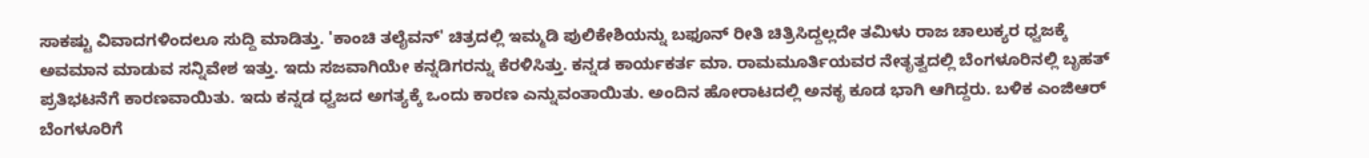ಸಾಕಷ್ಟು ವಿವಾದಗಳಿಂದಲೂ ಸುದ್ದಿ ಮಾಡಿತ್ತು. 'ಕಾಂಚಿ ತಲೈವನ್' ಚಿತ್ರದಲ್ಲಿ ಇಮ್ಮಡಿ ಪುಲಿಕೇಶಿಯನ್ನು ಬಫೂನ್ ರೀತಿ ಚಿತ್ರಿಸಿದ್ದಲ್ಲದೇ ತಮಿಳು ರಾಜ ಚಾಲುಕ್ಯರ ಧ್ವಜಕ್ಕೆ ಅವಮಾನ ಮಾಡುವ ಸನ್ನಿವೇಶ ಇತ್ತು. ಇದು ಸಜವಾಗಿಯೇ ಕನ್ನಡಿಗರನ್ನು ಕೆರಳಿಸಿತ್ತು. ಕನ್ನಡ ಕಾರ್ಯಕರ್ತ ಮಾ. ರಾಮಮೂರ್ತಿಯವರ ನೇತೃತ್ವದಲ್ಲಿ ಬೆಂಗಳೂರಿನಲ್ಲಿ ಬೃಹತ್ ಪ್ರತಿಭಟನೆಗೆ ಕಾರಣವಾಯಿತು. ಇದು ಕನ್ನಡ ಧ್ವಜದ ಅಗತ್ಯಕ್ಕೆ ಒಂದು ಕಾರಣ ಎನ್ನುವಂತಾಯಿತು. ಅಂದಿನ ಹೋರಾಟದಲ್ಲಿ ಅನಕೃ ಕೂಡ ಭಾಗಿ ಆಗಿದ್ದರು. ಬಳಿಕ ಎಂಜಿಆರ್ ಬೆಂಗಳೂರಿಗೆ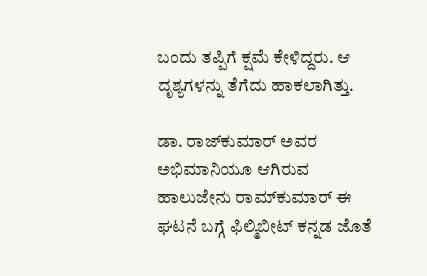ಬಂದು ತಪ್ಪಿಗೆ ಕ್ಷಮೆ ಕೇಳಿದ್ದರು. ಆ ದೃಶ್ಯಗಳನ್ನು ತೆಗೆದು ಹಾಕಲಾಗಿತ್ತು.

ಡಾ. ರಾಜ್‌ಕುಮಾರ್ ಅವರ ಅಭಿಮಾನಿಯೂ ಆಗಿರುವ ಹಾಲುಜೇನು ರಾಮ್‌ಕುಮಾರ್ ಈ ಘಟನೆ ಬಗ್ಗೆ ಫಿಲ್ಮಿಬೀಟ್ ಕನ್ನಡ ಜೊತೆ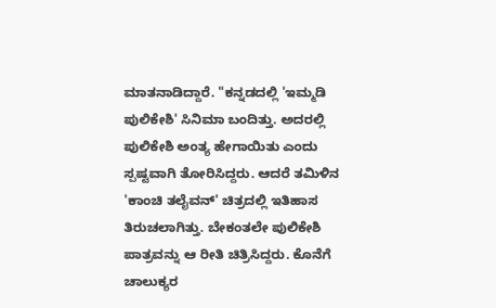ಮಾತನಾಡಿದ್ದಾರೆ. "ಕನ್ನಡದಲ್ಲಿ 'ಇಮ್ಮಡಿ ಪುಲಿಕೇಶಿ' ಸಿನಿಮಾ ಬಂದಿತ್ತು. ಅದರಲ್ಲಿ ಪುಲಿಕೇಶಿ ಅಂತ್ಯ ಹೇಗಾಯಿತು ಎಂದು ಸ್ಪಷ್ಟವಾಗಿ ತೋರಿಸಿದ್ದರು. ಆದರೆ ತಮಿಳಿನ 'ಕಾಂಚಿ ತಲೈವನ್' ಚಿತ್ರದಲ್ಲಿ ಇತಿಹಾಸ ತಿರುಚಲಾಗಿತ್ತು. ಬೇಕಂತಲೇ ಪುಲಿಕೇಶಿ ಪಾತ್ರವನ್ನು ಆ ರೀತಿ ಚಿತ್ರಿಸಿದ್ದರು. ಕೊನೆಗೆ ಚಾಲುಕ್ಯರ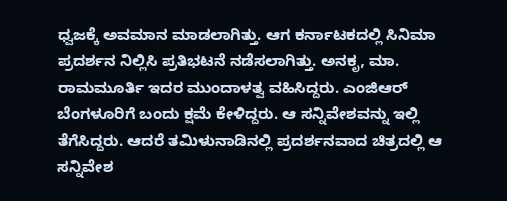ಧ್ವಜಕ್ಕೆ ಅವಮಾನ ಮಾಡಲಾಗಿತ್ತು. ಆಗ ಕರ್ನಾಟಕದಲ್ಲಿ ಸಿನಿಮಾ ಪ್ರದರ್ಶನ ನಿಲ್ಲಿಸಿ ಪ್ರತಿಭಟನೆ ನಡೆಸಲಾಗಿತ್ತು. ಅನಕೃ, ಮಾ. ರಾಮಮೂರ್ತಿ ಇದರ ಮುಂದಾಳತ್ವ ವಹಿಸಿದ್ದರು. ಎಂಜಿಆರ್ ಬೆಂಗಳೂರಿಗೆ ಬಂದು ಕ್ಷಮೆ ಕೇಳಿದ್ದರು. ಆ ಸನ್ನಿವೇಶವನ್ನು ಇಲ್ಲಿ ತೆಗೆಸಿದ್ದರು. ಆದರೆ ತಮಿಳುನಾಡಿನಲ್ಲಿ ಪ್ರದರ್ಶನವಾದ ಚಿತ್ರದಲ್ಲಿ ಆ ಸನ್ನಿವೇಶ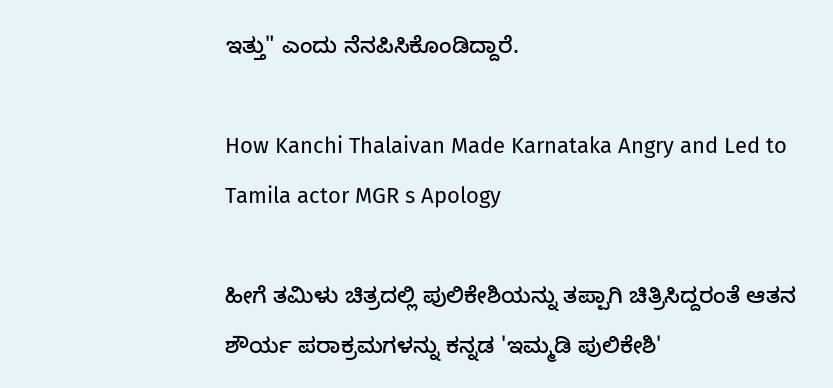ಇತ್ತು" ಎಂದು ನೆನಪಿಸಿಕೊಂಡಿದ್ದಾರೆ.

How Kanchi Thalaivan Made Karnataka Angry and Led to Tamila actor MGR s Apology

ಹೀಗೆ ತಮಿಳು ಚಿತ್ರದಲ್ಲಿ ಪುಲಿಕೇಶಿಯನ್ನು ತಪ್ಪಾಗಿ ಚಿತ್ರಿಸಿದ್ದರಂತೆ ಆತನ ಶೌರ್ಯ ಪರಾಕ್ರಮಗಳನ್ನು ಕನ್ನಡ 'ಇಮ್ಮಡಿ ಪುಲಿಕೇಶಿ'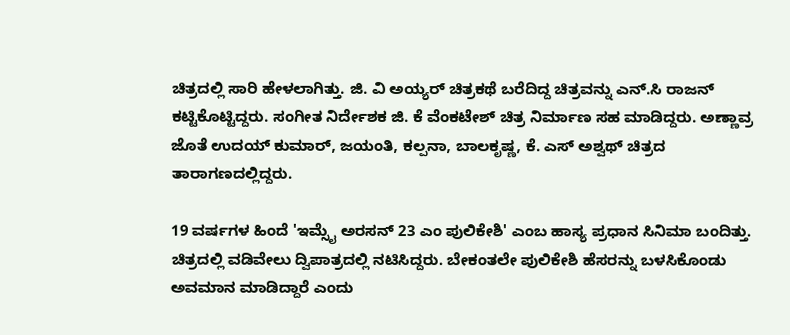ಚಿತ್ರದಲ್ಲಿ ಸಾರಿ ಹೇಳಲಾಗಿತ್ತು. ಜಿ. ವಿ ಅಯ್ಯರ್ ಚಿತ್ರಕಥೆ ಬರೆದಿದ್ದ ಚಿತ್ರವನ್ನು ಎನ್‌.ಸಿ ರಾಜನ್ ಕಟ್ಟಿಕೊಟ್ಟಿದ್ದರು. ಸಂಗೀತ ನಿರ್ದೇಶಕ ಜಿ. ಕೆ ವೆಂಕಟೇಶ್ ಚಿತ್ರ ನಿರ್ಮಾಣ ಸಹ ಮಾಡಿದ್ದರು. ಅಣ್ಣಾವ್ರ ಜೊತೆ ಉದಯ್ ಕುಮಾರ್, ಜಯಂತಿ, ಕಲ್ಪನಾ, ಬಾಲಕೃಷ್ಣ, ಕೆ. ಎಸ್ ಅಶ್ವಥ್ ಚಿತ್ರದ ತಾರಾಗಣದಲ್ಲಿದ್ದರು.

19 ವರ್ಷಗಳ ಹಿಂದೆ 'ಇಮ್ಸೈ ಅರಸನ್ 23 ಎಂ ಪುಲಿಕೇಶಿ' ಎಂಬ ಹಾಸ್ಯ ಪ್ರಧಾನ ಸಿನಿಮಾ ಬಂದಿತ್ತು. ಚಿತ್ರದಲ್ಲಿ ವಡಿವೇಲು ದ್ವಿಪಾತ್ರದಲ್ಲಿ ನಟಿಸಿದ್ದರು. ಬೇಕಂತಲೇ ಪುಲಿಕೇಶಿ ಹೆಸರನ್ನು ಬಳಸಿಕೊಂಡು ಅವಮಾನ ಮಾಡಿದ್ದಾರೆ ಎಂದು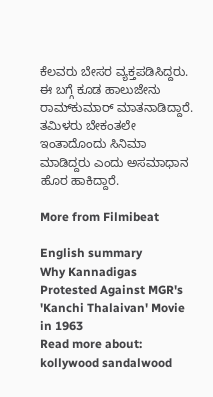ಕೆಲವರು ಬೇಸರ ವ್ಯಕ್ತಪಡಿಸಿದ್ದರು. ಈ ಬಗ್ಗೆ ಕೂಡ ಹಾಲುಜೇನು ರಾಮ್‌ಕುಮಾರ್ ಮಾತನಾಡಿದ್ದಾರೆ. ತಮಿಳರು ಬೇಕಂತಲೇ ಇಂತಾದೊಂದು ಸಿನಿಮಾ ಮಾಡಿದ್ದರು ಎಂದು ಅಸಮಾಧಾನ ಹೊರ ಹಾಕಿದ್ದಾರೆ.

More from Filmibeat

English summary
Why Kannadigas Protested Against MGR's 'Kanchi Thalaivan' Movie in 1963
Read more about: kollywood sandalwood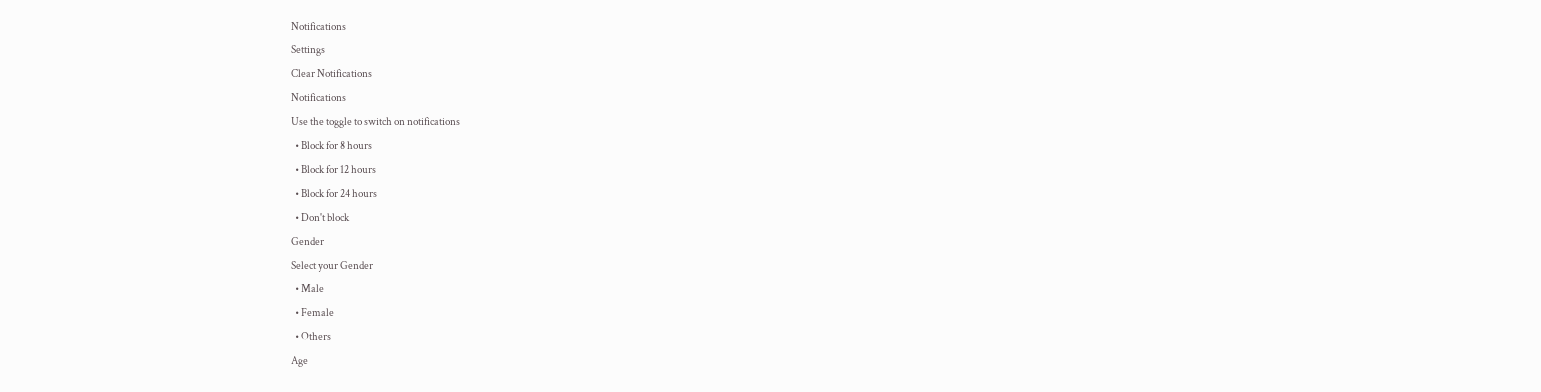Notifications
Settings
Clear Notifications
Notifications
Use the toggle to switch on notifications
  • Block for 8 hours
  • Block for 12 hours
  • Block for 24 hours
  • Don't block
Gender
Select your Gender
  • Male
  • Female
  • Others
Age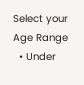Select your Age Range
  • Under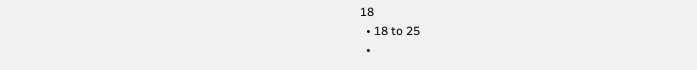18
  • 18 to 25
  •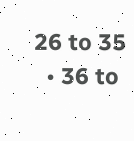26 to 35
  • 36 to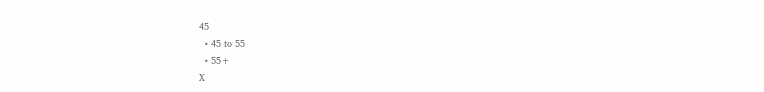45
  • 45 to 55
  • 55+
X